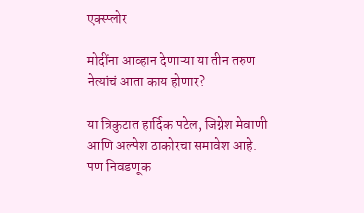एक्स्प्लोर

मोदींना आव्हान देणाऱ्या या तीन तरुण नेत्यांचं आता काय होणार?

या त्रिकुटात हार्दिक पटेल, जिग्नेश मेवाणी आणि अल्पेश ठाकोरचा समावेश आहे. पण निवडणूक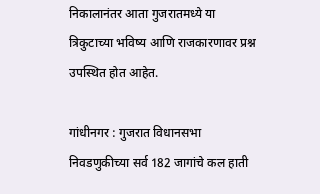निकालानंतर आता गुजरातमध्ये या त्रिकुटाच्या भविष्य आणि राजकारणावर प्रश्न उपस्थित होत आहेत.

गांधीनगर : गुजरात विधानसभा निवडणुकीच्या सर्व 182 जागांचे कल हाती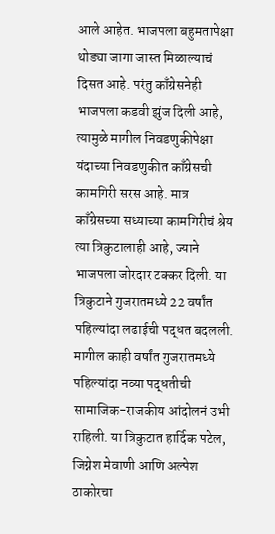आले आहेत. भाजपला बहुमतापेक्षा थोड्या जागा जास्त मिळाल्याचं दिसत आहे. परंतु काँग्रेसनेही भाजपला कडवी झुंज दिली आहे, त्यामुळे मागील निवडणुकीपेक्षा यंदाच्या निवडणुकीत काँग्रेसची कामगिरी सरस आहे. मात्र काँग्रेसच्या सध्याच्या कामगिरीचं श्रेय त्या त्रिकुटालाही आहे, ज्याने भाजपला जोरदार टक्कर दिली. या त्रिकुटाने गुजरातमध्ये 22 वर्षांत पहिल्यांदा लढाईची पद्धत बदलली. मागील काही वर्षांत गुजरातमध्ये पहिल्यांदा नव्या पद्धतीची सामाजिक-राजकीय आंदोलनं उभी राहिली. या त्रिकुटात हार्दिक पटेल, जिग्नेश मेवाणी आणि अल्पेश ठाकोरचा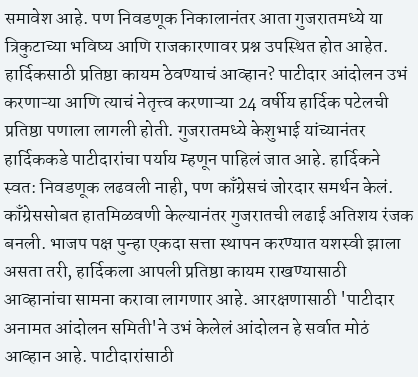समावेश आहे. पण निवडणूक निकालानंतर आता गुजरातमध्ये या त्रिकुटाच्या भविष्य आणि राजकारणावर प्रश्न उपस्थित होत आहेत. हार्दिकसाठी प्रतिष्ठा कायम ठेवण्याचं आव्हान? पाटीदार आंदोलन उभं करणाऱ्या आणि त्याचं नेतृत्त्व करणाऱ्या 24 वर्षीय हार्दिक पटेलची प्रतिष्ठा पणाला लागली होती. गुजरातमध्ये केशुभाई यांच्यानंतर हार्दिककडे पाटीदारांचा पर्याय म्हणून पाहिलं जात आहे. हार्दिकने स्वत: निवडणूक लढवली नाही, पण काँग्रेसचं जोरदार समर्थन केलं. काँग्रेससोबत हातमिळवणी केल्यानंतर गुजरातची लढाई अतिशय रंजक बनली. भाजप पक्ष पुन्हा एकदा सत्ता स्थापन करण्यात यशस्वी झाला असता तरी, हार्दिकला आपली प्रतिष्ठा कायम राखण्यासाठी आव्हानांचा सामना करावा लागणार आहे. आरक्षणासाठी 'पाटीदार अनामत आंदोलन समिती'ने उभं केलेलं आंदोलन हे सर्वात मोठं आव्हान आहे. पाटीदारांसाठी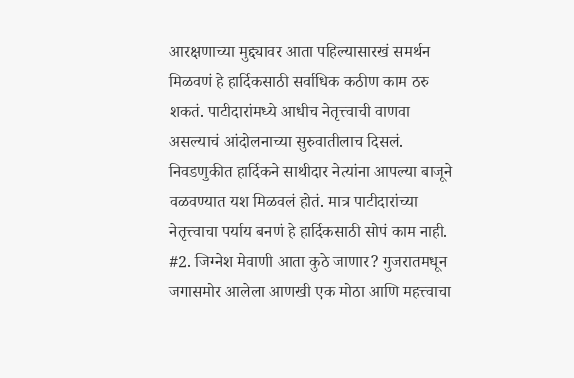आरक्षणाच्या मुद्द्यावर आता पहिल्यासारखं समर्थन मिळवणं हे हार्दिकसाठी सर्वाधिक कठीण काम ठरु शकतं. पाटीदारांमध्ये आधीच नेतृत्त्वाची वाणवा असल्याचं आंदोलनाच्या सुरुवातीलाच दिसलं. निवडणुकीत हार्दिकने साथीदार नेत्यांना आपल्या बाजूने वळवण्यात यश मिळवलं होतं. मात्र पाटीदारांच्या नेतृत्त्वाचा पर्याय बनणं हे हार्दिकसाठी सोपं काम नाही. #2. जिग्नेश मेवाणी आता कुठे जाणार? गुजरातमधून जगासमोर आलेला आणखी एक मोठा आणि महत्त्वाचा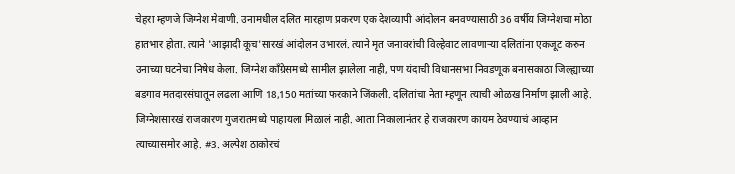चेहरा म्हणजे जिग्नेश मेवाणी. उनामधील दलित मारहाण प्रकरण एक देशव्यापी आंदोलन बनवण्यासाठी 36 वर्षीय जिग्नेशचा मोठा हातभार होता. त्याने 'आझादी कूच'सारखं आंदोलन उभारलं. त्याने मृत जनावरांची विल्हेवाट लावणाऱ्या दलितांना एकजूट करुन उनाच्या घटनेचा निषेध केला. जिग्नेश काँग्रेसमध्ये सामील झालेला नाही, पण यंदाची विधानसभा निवडणूक बनासकाठा जिल्ह्याच्या बडगाव मतदारसंघातून लढला आणि 18,150 मतांच्या फरकाने जिंकली. दलितांचा नेता म्हणून त्याची ओळख निर्माण झाली आहे. जिग्नेशसारखं राजकारण गुजरातमध्ये पाहायला मिळालं नाही. आता निकालानंतर हे राजकारण कायम ठेवण्याचं आव्हान त्याच्यासमोर आहे. #3. अल्पेश ठाकोरचं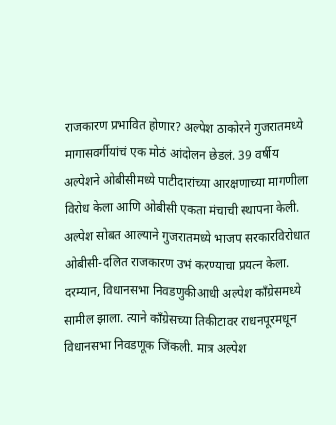राजकारण प्रभावित होणार? अल्पेश ठाकोरने गुजरातमध्ये मागासवर्गीयांचं एक मोठं आंदोलन छेडलं. 39 वर्षीय अल्पेशने ओबीसीमध्ये पाटीदारांच्या आरक्षणाच्या मागणीला विरोध केला आणि ओबीसी एकता मंचाची स्थापना केली. अल्पेश सोबत आल्याने गुजरातमध्ये भाजप सरकारविरोधात ओबीसी-दलित राजकारण उभं करण्याचा प्रयत्न केला. दरम्यान, विधानसभा निवडणुकीआधी अल्पेश काँग्रेसमध्ये सामील झाला. त्याने काँग्रेसच्या तिकीटावर राधनपूरमधून विधानसभा निवडणूक जिंकली. मात्र अल्पेश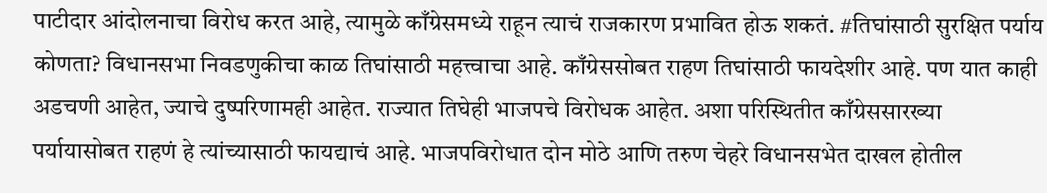पाटीदार आंदोलनाचा विरोध करत आहे, त्यामुळे काँग्रेसमध्ये राहून त्याचं राजकारण प्रभावित होऊ शकतं. #तिघांसाठी सुरक्षित पर्याय कोणता? विधानसभा निवडणुकीचा काळ तिघांसाठी महत्त्वाचा आहे. काँग्रेससोबत राहण तिघांसाठी फायदेशीर आहे. पण यात काही अडचणी आहेत, ज्याचे दुष्परिणामही आहेत. राज्यात तिघेही भाजपचे विरोधक आहेत. अशा परिस्थितीत काँग्रेससारख्या पर्यायासोबत राहणं हे त्यांच्यासाठी फायद्याचं आहे. भाजपविरोधात दोन मोठे आणि तरुण चेहरे विधानसभेत दाखल होतील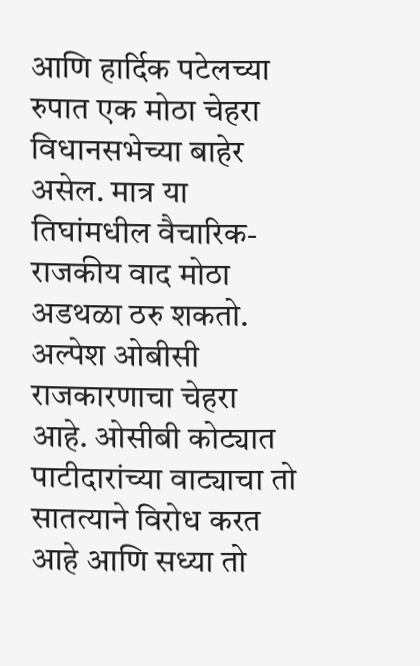आणि हार्दिक पटेलच्या रुपात एक मोठा चेहरा विधानसभेच्या बाहेर असेल. मात्र या तिघांमधील वैचारिक-राजकीय वाद मोठा अडथळा ठरु शकतो. अल्पेश ओबीसी राजकारणाचा चेहरा आहे. ओसीबी कोट्यात पाटीदारांच्या वाट्याचा तो सातत्याने विरोध करत आहे आणि सध्या तो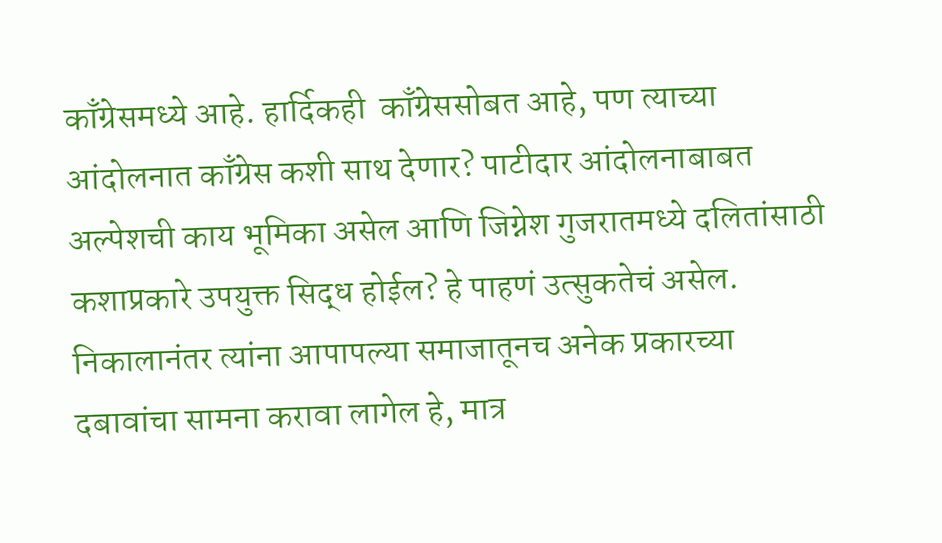काँग्रेसमध्ये आहे. हार्दिकही  काँग्रेससोबत आहे, पण त्याच्या आंदोलनात काँग्रेस कशी साथ देणार? पाटीदार आंदोलनाबाबत अल्पेशची काय भूमिका असेल आणि जिग्नेश गुजरातमध्ये दलितांसाठी कशाप्रकारे उपयुक्त सिद्ध होईल? हे पाहणं उत्सुकतेचं असेल. निकालानंतर त्यांना आपापल्या समाजातूनच अनेक प्रकारच्या दबावांचा सामना करावा लागेल हे, मात्र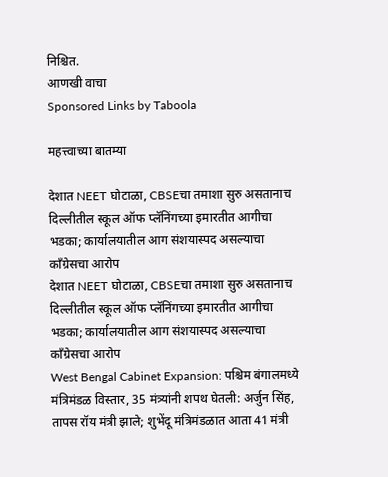निश्चित.
आणखी वाचा
Sponsored Links by Taboola

महत्त्वाच्या बातम्या

देशात NEET घोटाळा, CBSEचा तमाशा सुरु असतानाच दिल्लीतील स्कूल ऑफ प्लॅनिंगच्या इमारतीत आगीचा भडका; कार्यालयातील आग संशयास्पद असल्याचा काँग्रेसचा आरोप
देशात NEET घोटाळा, CBSEचा तमाशा सुरु असतानाच दिल्लीतील स्कूल ऑफ प्लॅनिंगच्या इमारतीत आगीचा भडका; कार्यालयातील आग संशयास्पद असल्याचा काँग्रेसचा आरोप
West Bengal Cabinet Expansion: पश्चिम बंगालमध्ये मंत्रिमंडळ विस्तार, 35 मंत्र्यांनी शपथ घेतली: अर्जुन सिंह, तापस रॉय मंत्री झाले; शुभेंदू मंत्रिमंडळात आता 41 मंत्री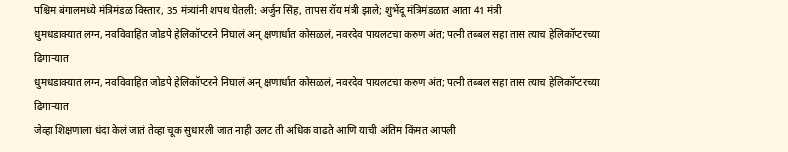पश्चिम बंगालमध्ये मंत्रिमंडळ विस्तार, 35 मंत्र्यांनी शपथ घेतली: अर्जुन सिंह, तापस रॉय मंत्री झाले; शुभेंदू मंत्रिमंडळात आता 41 मंत्री
धुमधडाक्यात लग्न, नवविवाहित जोडपे हेलिकॉप्टरने निघालं अन् क्षणार्धात कोसळलं, नवरदेव पायलटचा करुण अंत; पत्नी तब्बल सहा तास त्याच हेलिकॉप्टरच्या ढिगाऱ्यात
धुमधडाक्यात लग्न, नवविवाहित जोडपे हेलिकॉप्टरने निघालं अन् क्षणार्धात कोसळलं, नवरदेव पायलटचा करुण अंत; पत्नी तब्बल सहा तास त्याच हेलिकॉप्टरच्या ढिगाऱ्यात
जेव्हा शिक्षणाला धंदा केलं जातं तेव्हा चूक सुधारली जात नाही उलट ती अधिक वाढते आणि याची अंतिम किंमत आपली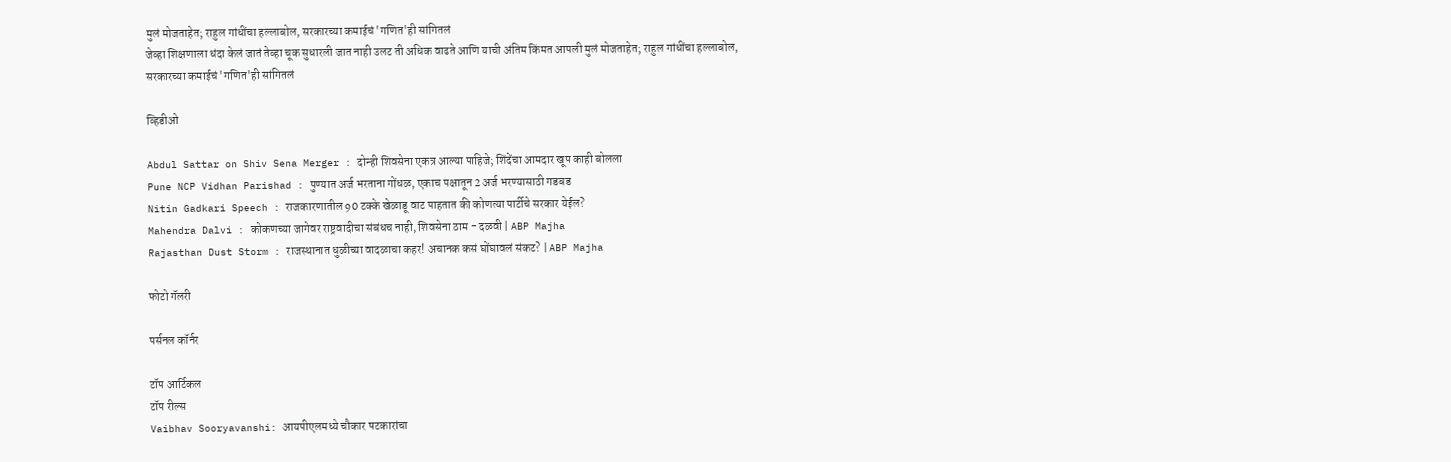मुलं मोजताहेत; राहुल गांधींचा हल्लाबोल, सरकारच्या कमाईचं 'गणित'ही सांगितलं
जेव्हा शिक्षणाला धंदा केलं जातं तेव्हा चूक सुधारली जात नाही उलट ती अधिक वाढते आणि याची अंतिम किंमत आपली मुलं मोजताहेत; राहुल गांधींचा हल्लाबोल, सरकारच्या कमाईचं 'गणित'ही सांगितलं

व्हिडीओ

Abdul Sattar on Shiv Sena Merger : दोन्ही शिवसेना एकत्र आल्या पाहिजे; शिंदेंचा आमदार खूप काही बोलला
Pune NCP Vidhan Parishad : पुण्यात अर्ज भरताना गोंधळ, एकाच पक्षातून 2 अर्ज भरण्यासाठी गडबड
Nitin Gadkari Speech : राजकारणातील 90 टक्के खेळाडू वाट पाहतात की कोणत्या पार्टीचे सरकार येईल?
Mahendra Dalvi : कोकणच्या जागेवर राष्ट्रवादीचा संबंधच नाही, शिवसेना ठाम - दळवी | ABP Majha
Rajasthan Dust Storm : राजस्थानात धुळीच्या वादळाचा कहर! अचानक कसं घोंघावलं संकट? | ABP Majha

फोटो गॅलरी

पर्सनल कॉर्नर

टॉप आर्टिकल
टॉप रील्स
Vaibhav Sooryavanshi: आयपीएलमध्ये चौकार षटकारांचा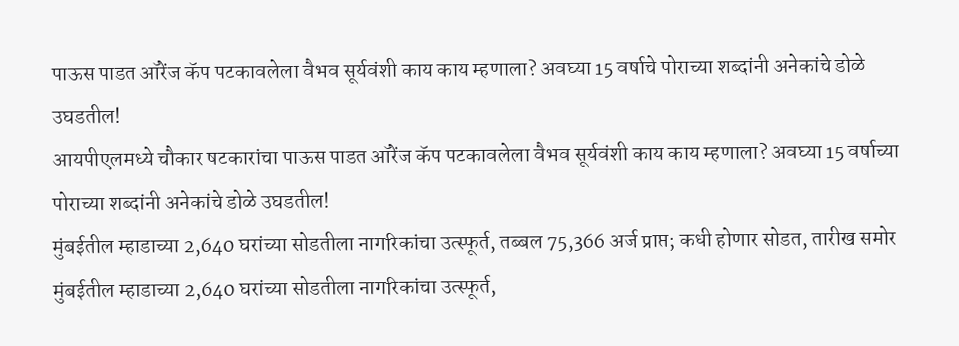पाऊस पाडत ऑरेंज कॅप पटकावलेला वैभव सूर्यवंशी काय काय म्हणाला? अवघ्या 15 वर्षाचे पोराच्या शब्दांनी अनेकांचे डोळे उघडतील!
आयपीएलमध्ये चौकार षटकारांचा पाऊस पाडत ऑरेंज कॅप पटकावलेला वैभव सूर्यवंशी काय काय म्हणाला? अवघ्या 15 वर्षाच्या पोराच्या शब्दांनी अनेकांचे डोळे उघडतील!
मुंबईतील म्हाडाच्या 2,640 घरांच्या सोडतीला नागरिकांचा उत्स्फूर्त, तब्बल 75,366 अर्ज प्राप्त; कधी होणार सोडत, तारीख समोर
मुंबईतील म्हाडाच्या 2,640 घरांच्या सोडतीला नागरिकांचा उत्स्फूर्त,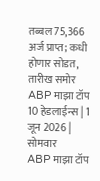तब्बल 75,366 अर्ज प्राप्त; कधी होणार सोडत, तारीख समोर
ABP माझा टॉप 10 हेडलाईन्स | 1 जून 2026 | सोमवार
ABP माझा टॉप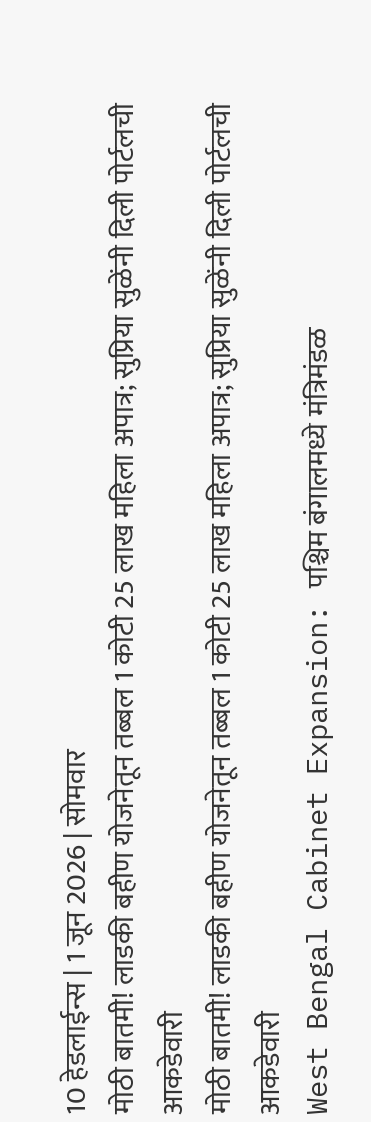10 हेडलाईन्स | 1 जून 2026 | सोमवार
मोठी बातमी! लाडकी बहीण योजनेतून तब्बल 1 कोटी 25 लाख महिला अपात्र; सुप्रिया सुळेंनी दिली पोर्टलची आकडेवारी
मोठी बातमी! लाडकी बहीण योजनेतून तब्बल 1 कोटी 25 लाख महिला अपात्र; सुप्रिया सुळेंनी दिली पोर्टलची आकडेवारी
West Bengal Cabinet Expansion: पश्चिम बंगालमध्ये मंत्रिमंडळ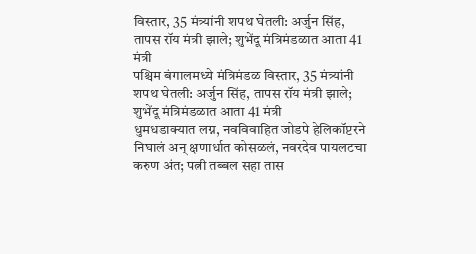विस्तार, 35 मंत्र्यांनी शपथ घेतली: अर्जुन सिंह, तापस रॉय मंत्री झाले; शुभेंदू मंत्रिमंडळात आता 41 मंत्री
पश्चिम बंगालमध्ये मंत्रिमंडळ विस्तार, 35 मंत्र्यांनी शपथ घेतली: अर्जुन सिंह, तापस रॉय मंत्री झाले; शुभेंदू मंत्रिमंडळात आता 41 मंत्री
धुमधडाक्यात लग्न, नवविवाहित जोडपे हेलिकॉप्टरने निघालं अन् क्षणार्धात कोसळलं, नवरदेव पायलटचा करुण अंत; पत्नी तब्बल सहा तास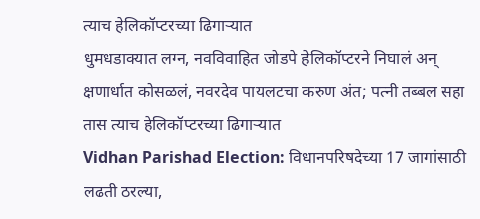त्याच हेलिकॉप्टरच्या ढिगाऱ्यात
धुमधडाक्यात लग्न, नवविवाहित जोडपे हेलिकॉप्टरने निघालं अन् क्षणार्धात कोसळलं, नवरदेव पायलटचा करुण अंत; पत्नी तब्बल सहा तास त्याच हेलिकॉप्टरच्या ढिगाऱ्यात
Vidhan Parishad Election: विधानपरिषदेच्या 17 जागांसाठी लढती ठरल्या,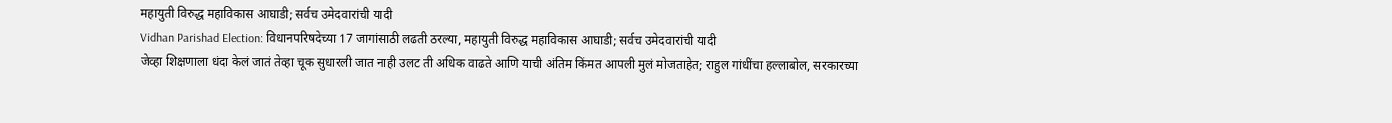महायुती विरुद्ध महाविकास आघाडी; सर्वच उमेदवारांची यादी
Vidhan Parishad Election: विधानपरिषदेच्या 17 जागांसाठी लढती ठरल्या, महायुती विरुद्ध महाविकास आघाडी; सर्वच उमेदवारांची यादी
जेव्हा शिक्षणाला धंदा केलं जातं तेव्हा चूक सुधारली जात नाही उलट ती अधिक वाढते आणि याची अंतिम किंमत आपली मुलं मोजताहेत; राहुल गांधींचा हल्लाबोल, सरकारच्या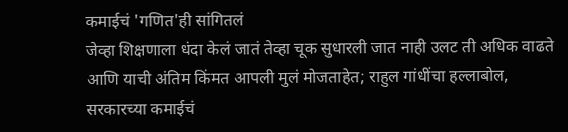कमाईचं 'गणित'ही सांगितलं
जेव्हा शिक्षणाला धंदा केलं जातं तेव्हा चूक सुधारली जात नाही उलट ती अधिक वाढते आणि याची अंतिम किंमत आपली मुलं मोजताहेत; राहुल गांधींचा हल्लाबोल, सरकारच्या कमाईचं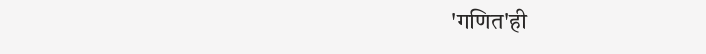'गणित'ही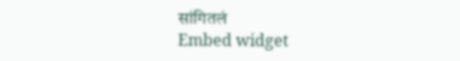सांगितलं
Embed widget